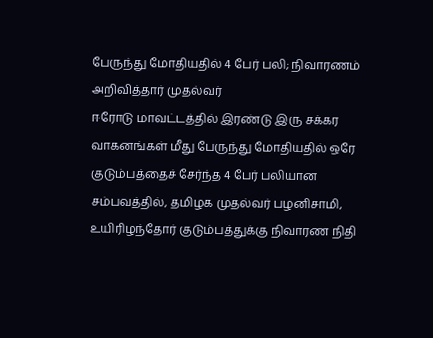பேருந்து மோதியதில் 4 பேர் பலி; நிவாரணம் அறிவித்தார் முதல்வர்
ஈரோடு மாவட்டத்தில் இரண்டு இரு சக்கர வாகனங்கள் மீது பேருந்து மோதியதில் ஒரே குடும்பத்தைச் சேர்ந்த 4 பேர் பலியான சம்பவத்தில், தமிழக முதல்வர் பழனிசாமி, உயிரிழந்தோர் குடும்பத்துக்கு நிவாரண நிதி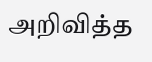அறிவித்த